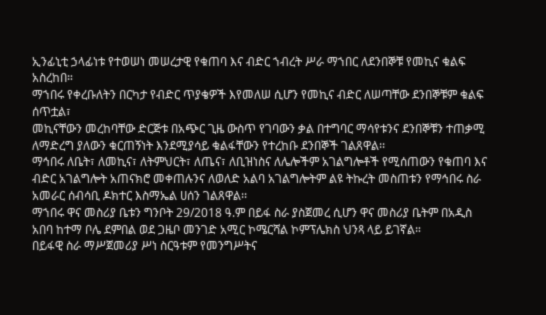ኢንፊኒቲ ኃላፊነቱ የተወሠነ መሠረታዊ የቁጠባ እና ብድር ኀብረት ሥራ ማኀበር ለደንበኞቹ የመኪና ቁልፍ አስረከበ።
ማኀበሩ የቀረቡለትን በርካታ የብድር ጥያቄዎች እየመለሠ ሲሆን የመኪና ብድር ለሠጣቸው ደንበኞቹም ቁልፍ ሰጥቷል፣
መኪናቸውን መረከባቸው ድርጅቱ በአጭር ጊዜ ውስጥ የገባውን ቃል በተግባር ማሳየቱንና ደንበኞቹን ተጠቃሚ ለማድረግ ያለውን ቁርጠኝነት እንደሚያሳይ ቁልፋቸውን የተረከቡ ደንበኞች ገልጸዋል፡፡
ማኅበሩ ለቤት፣ ለመኪና፣ ለትምህርት፣ ለጤና፣ ለቢዝነስና ለሌሎችም አገልግሎቶች የሚሰጠውን የቁጠባ እና ብድር አገልግሎት አጠናክሮ መቀጠሉንና ለወለድ አልባ አገልግሎትም ልዩ ትኩረት መስጠቱን የማኅበሩ ስራ አመራር ሰብሳቢ ዶክተር እስማኤል ሀሰን ገልጸዋል፡፡
ማኀበሩ ዋና መስሪያ ቤቱን ግንቦት 29/2018 ዓ.ም በይፋ ስራ ያስጀመረ ሲሆን ዋና መስሪያ ቤትም በአዲስ አበባ ከተማ ቦሌ ደምበል ወደ ጋዜቦ መንገድ አሚር ኮሜርሻል ኮምፕሌክስ ህንጻ ላይ ይገኛል።
በይፋዊ ስራ ማሥጀመሪያ ሥነ ስርዓቱም የመንግሥትና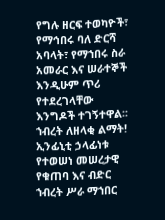የግሉ ዘርፍ ተወካዮች፣ የማኅበሩ ባለ ድርሻ አባላት፣ የማኀበሩ ስራ አመራር እና ሠራተኞች እንዲሁም ጥሪ የተደረገላቸው እንግዶች ተገኝተዋል፡፡
ኀብረት ለዘላቂ ልማት!
ኢንፊኒቲ ኃላፊነቱ የተወሠነ መሠረታዊ የቁጠባ እና ብድር ኀብረት ሥራ ማኀበር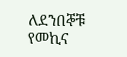ለደንበኞቹ የመኪና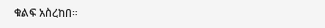ቁልፍ አስረከበ።